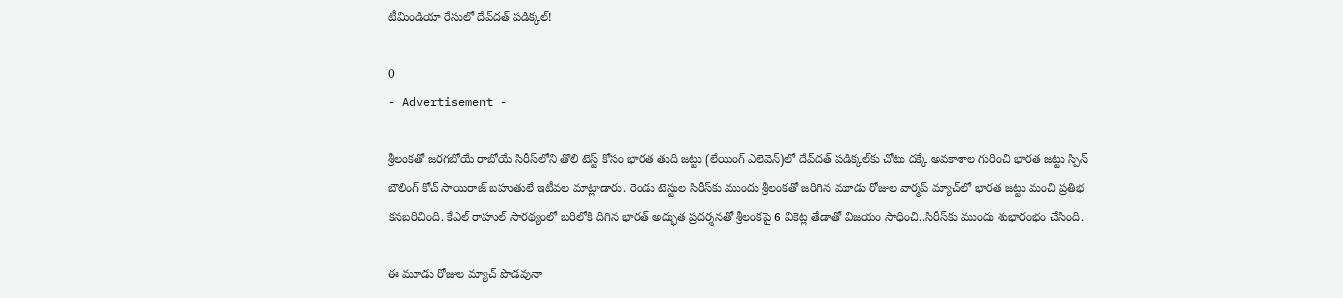టీమిండియా రేసులో దేవ్‌దత్ పడిక్కల్!

0
- Advertisement -

శ్రీలంకతో జరగబోయే రాబోయే సిరీస్‌లోని తొలి టెస్ట్ కోసం భారత తుది జట్టు (లేయింగ్ ఎలెవెన్)లో దేవ్‌దత్ పడిక్కల్‌కు చోటు దక్కే అవకాశాల గురించి భారత జట్టు స్పిన్ బౌలింగ్ కోచ్ సాయిరాజ్ బహుతులే ఇటీవల మాట్లాడారు. రెండు టెస్టుల సిరీస్‌కు ముందు శ్రీలంకతో జరిగిన మూడు రోజుల వార్మప్ మ్యాచ్‌లో భారత జట్టు మంచి ప్రతిభ కనబరిచింది. కేఎల్ రాహుల్ సారథ్యంలో బరిలోకి దిగిన భారత్ అద్భుత ప్రదర్శనతో శ్రీలంకపై 6 వికెట్ల తేడాతో విజయం సాధించి..సిరీస్‌కు ముందు శుభారంభం చేసింది.

ఈ మూడు రోజుల మ్యాచ్‌ పొడవునా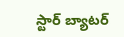స్టార్ బ్యాటర్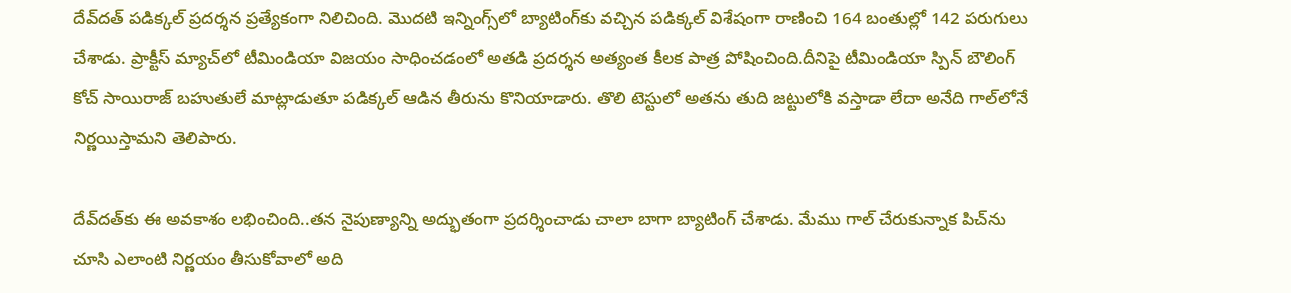దేవ్‌దత్ పడిక్కల్ ప్రదర్శన ప్రత్యేకంగా నిలిచింది. మొదటి ఇన్నింగ్స్‌లో బ్యాటింగ్‌కు వచ్చిన పడిక్కల్ విశేషంగా రాణించి 164 బంతుల్లో 142 పరుగులు చేశాడు. ప్రాక్టీస్ మ్యాచ్‌లో టీమిండియా విజయం సాధించడంలో అతడి ప్రదర్శన అత్యంత కీలక పాత్ర పోషించింది.దీనిపై టీమిండియా స్పిన్ బౌలింగ్ కోచ్ సాయిరాజ్ బహుతులే మాట్లాడుతూ పడిక్కల్ ఆడిన తీరును కొనియాడారు. తొలి టెస్టులో అతను తుది జట్టులోకి వస్తాడా లేదా అనేది గాల్‌లోనే నిర్ణయిస్తామని తెలిపారు.

దేవ్‌దత్‌కు ఈ అవకాశం లభించింది..తన నైపుణ్యాన్ని అద్భుతంగా ప్రదర్శించాడు చాలా బాగా బ్యాటింగ్ చేశాడు. మేము గాల్ చేరుకున్నాక పిచ్‌ను చూసి ఎలాంటి నిర్ణయం తీసుకోవాలో అది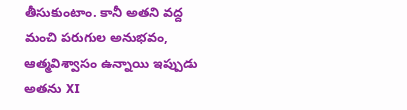తీసుకుంటాం. కానీ అతని వద్ద మంచి పరుగుల అనుభవం, ఆత్మవిశ్వాసం ఉన్నాయి ఇప్పుడు అతను XI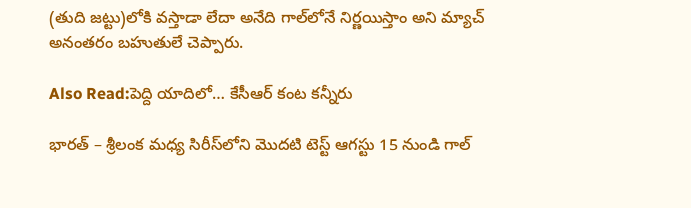(తుది జట్టు)లోకి వస్తాడా లేదా అనేది గాల్‌లోనే నిర్ణయిస్తాం అని మ్యాచ్ అనంతరం బహుతులే చెప్పారు.

Also Read:పెద్ది యాదిలో… కేసీఆర్ కంట కన్నీరు

భారత్ – శ్రీలంక మధ్య సిరీస్‌లోని మొదటి టెస్ట్ ఆగస్టు 15 నుండి గాల్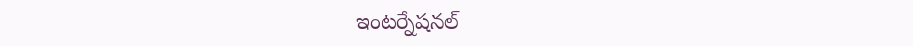ఇంటర్నేషనల్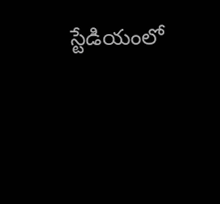స్టేడియంలో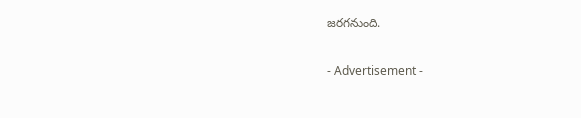జరగనుంది.

- Advertisement -